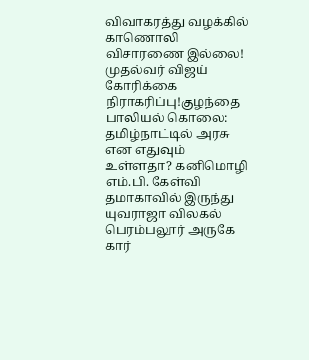விவாகரத்து வழக்கில் காணொலி விசாரணை இல்லை! முதல்வர் விஜய் கோரிக்கை நிராகரிப்பு!குழந்தை பாலியல் கொலை: தமிழ்நாட்டில் அரசு என எதுவும் உள்ளதா? கனிமொழி எம்.பி. கேள்வி தமாகாவில் இருந்து யுவராஜா விலகல் பெரம்பலூர் அருகே கார்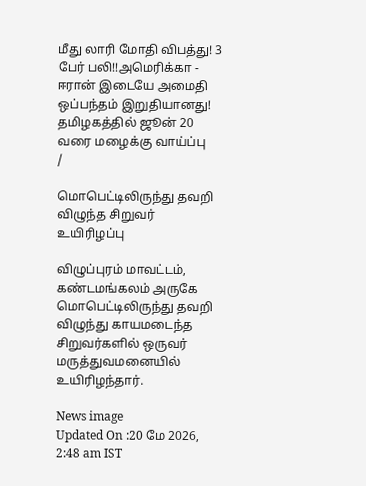மீது லாரி மோதி விபத்து! 3 பேர் பலி!!அமெரிக்கா - ஈரான் இடையே அமைதி ஒப்பந்தம் இறுதியானது! தமிழகத்தில் ஜூன் 20 வரை மழைக்கு வாய்ப்பு
/

மொபெட்டிலிருந்து தவறி விழுந்த சிறுவர் உயிரிழப்பு

விழுப்புரம் மாவட்டம், கண்டமங்கலம் அருகே மொபெட்டிலிருந்து தவறி விழுந்து காயமடைந்த சிறுவர்களில் ஒருவர் மருத்துவமனையில் உயிரிழந்தார்.

News image
Updated On :20 மே 2026, 2:48 am IST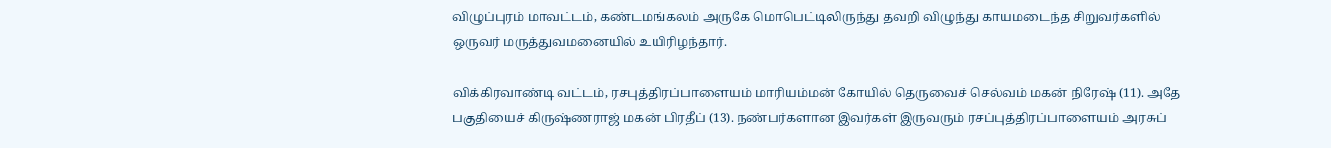விழுப்புரம் மாவட்டம், கண்டமங்கலம் அருகே மொபெட்டிலிருந்து தவறி விழுந்து காயமடைந்த சிறுவர்களில் ஒருவர் மருத்துவமனையில் உயிரிழந்தார்.

விக்கிரவாண்டி வட்டம், ரசபுத்திரப்பாளையம் மாரியம்மன் கோயில் தெருவைச் செல்வம் மகன் நிரேஷ் (11). அதே பகுதியைச் கிருஷ்ணராஜ் மகன் பிரதீப் (13). நண்பர்களான இவர்கள் இருவரும் ரசப்புத்திரப்பாளையம் அரசுப்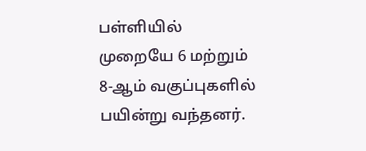பள்ளியில் முறையே 6 மற்றும் 8-ஆம் வகுப்புகளில் பயின்று வந்தனர்.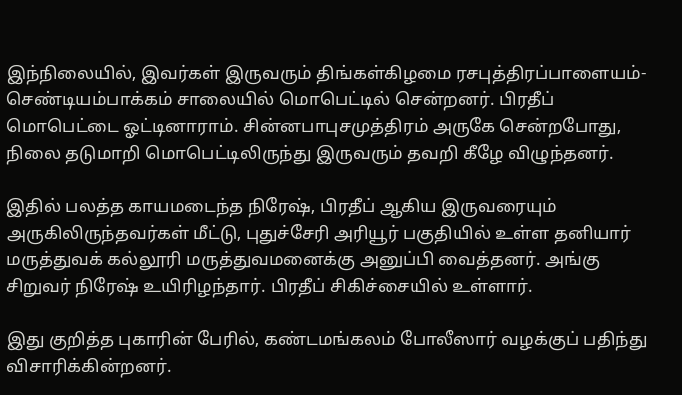இந்நிலையில், இவர்கள் இருவரும் திங்கள்கிழமை ரசபுத்திரப்பாளையம்-செண்டியம்பாக்கம் சாலையில் மொபெட்டில் சென்றனர். பிரதீப் மொபெட்டை ஓட்டினாராம். சின்னபாபுசமுத்திரம் அருகே சென்றபோது, நிலை தடுமாறி மொபெட்டிலிருந்து இருவரும் தவறி கீழே விழுந்தனர்.

இதில் பலத்த காயமடைந்த நிரேஷ், பிரதீப் ஆகிய இருவரையும் அருகிலிருந்தவர்கள் மீட்டு, புதுச்சேரி அரியூர் பகுதியில் உள்ள தனியார் மருத்துவக் கல்லூரி மருத்துவமனைக்கு அனுப்பி வைத்தனர். அங்கு சிறுவர் நிரேஷ் உயிரிழந்தார். பிரதீப் சிகிச்சையில் உள்ளார்.

இது குறித்த புகாரின் பேரில், கண்டமங்கலம் போலீஸார் வழக்குப் பதிந்து விசாரிக்கின்றனர்.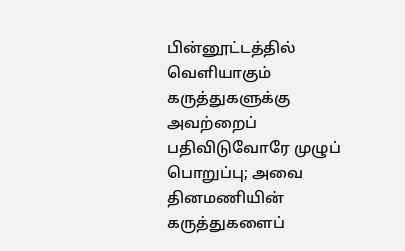பின்னூட்டத்தில் வெளியாகும் கருத்துகளுக்கு அவற்றைப் பதிவிடுவோரே முழுப் பொறுப்பு; அவை தினமணியின் கருத்துகளைப்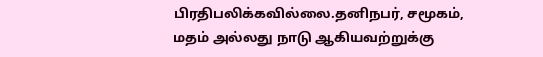பிரதிபலிக்கவில்லை.தனிநபர், சமூகம், மதம் அல்லது நாடு ஆகியவற்றுக்கு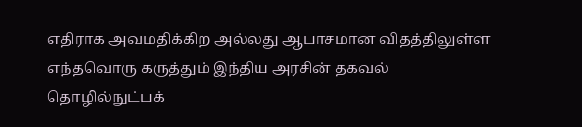எதிராக அவமதிக்கிற அல்லது ஆபாசமான விதத்திலுள்ள எந்தவொரு கருத்தும் இந்திய அரசின் தகவல் தொழில்நுட்பக்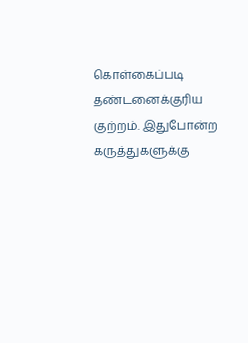கொள்கைப்படி தண்டனைக்குரிய குற்றம். இதுபோன்ற கருத்துகளுக்கு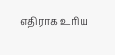எதிராக உரிய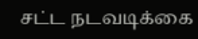சட்ட நடவடிக்கை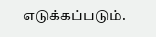எடுக்கப்படும்.